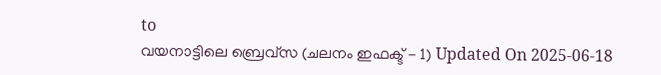to
വയനാട്ടിലെ ബ്രെവ്‌സ (ചലനം ഇഫക്ട് - 1) Updated On 2025-06-18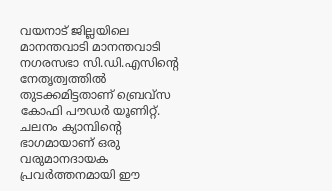വയനാട് ജില്ലയിലെ മാനന്തവാടി മാനന്തവാടി നഗരസഭാ സി.ഡി.എസിന്റെ നേതൃത്വത്തില്‍ തുടക്കമിട്ടതാണ് ബ്രെവ്‌സ കോഫി പൗഡര്‍ യൂണിറ്റ്. ചലനം ക്യാമ്പിന്റെ ഭാഗമായാണ് ഒരു വരുമാനദായക പ്രവര്‍ത്തനമായി ഈ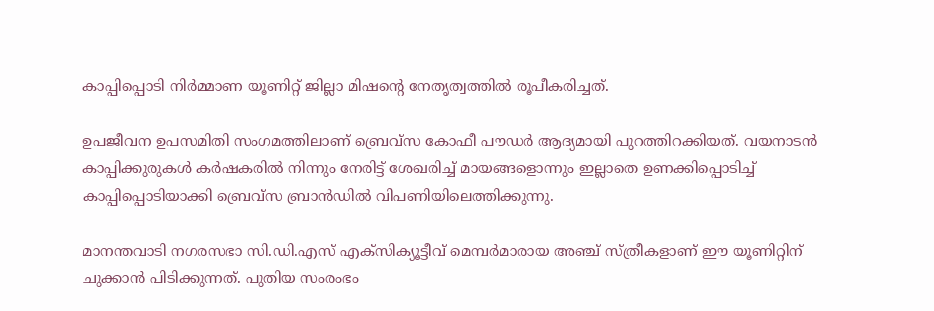കാപ്പിപ്പൊടി നിര്‍മ്മാണ യൂണിറ്റ് ജില്ലാ മിഷന്റെ നേതൃത്വത്തില്‍ രൂപീകരിച്ചത്.

ഉപജീവന ഉപസമിതി സംഗമത്തിലാണ് ബ്രെവ്‌സ കോഫീ പൗഡര്‍ ആദ്യമായി പുറത്തിറക്കിയത്. വയനാടന്‍ കാപ്പിക്കുരുകള്‍ കര്‍ഷകരില്‍ നിന്നും നേരിട്ട് ശേഖരിച്ച് മായങ്ങളൊന്നും ഇല്ലാതെ ഉണക്കിപ്പൊടിച്ച് കാപ്പിപ്പൊടിയാക്കി ബ്രെവ്‌സ ബ്രാന്‍ഡില്‍ വിപണിയിലെത്തിക്കുന്നു.

മാനന്തവാടി നഗരസഭാ സി.ഡി.എസ് എക്‌സിക്യൂട്ടീവ് മെമ്പര്‍മാരായ അഞ്ച് സ്ത്രീകളാണ് ഈ യൂണിറ്റിന് ചുക്കാന്‍ പിടിക്കുന്നത്. പുതിയ സംരംഭം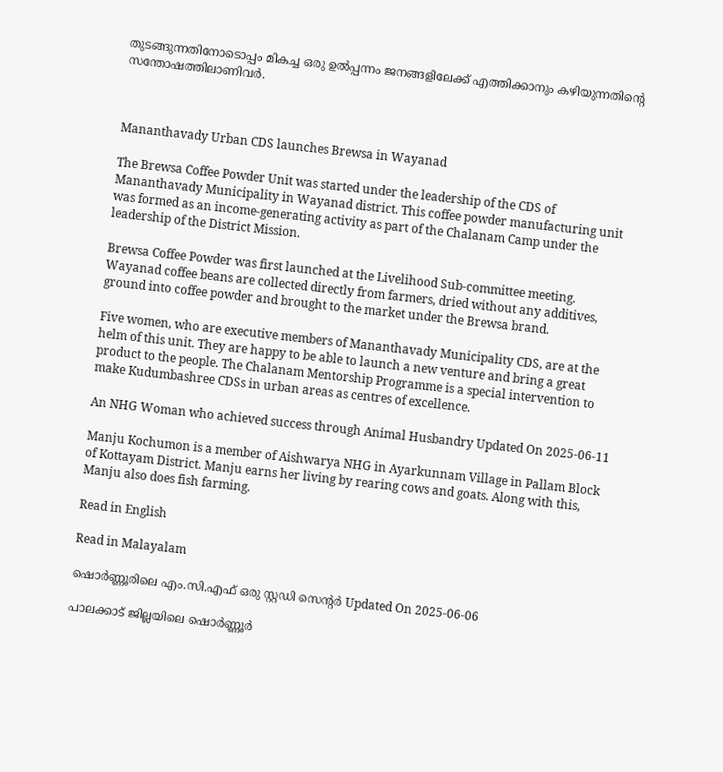തുടങ്ങുന്നതിനോടൊപ്പം മികച്ച ഒരു ഉല്‍പ്പന്നം ജനങ്ങളിലേക്ക് എത്തിക്കാനും കഴിയുന്നതിന്റെ സന്തോഷത്തിലാണിവര്‍.



Mananthavady Urban CDS launches Brewsa in Wayanad

The Brewsa Coffee Powder Unit was started under the leadership of the CDS of Mananthavady Municipality in Wayanad district. This coffee powder manufacturing unit was formed as an income-generating activity as part of the Chalanam Camp under the leadership of the District Mission.

Brewsa Coffee Powder was first launched at the Livelihood Sub-committee meeting. Wayanad coffee beans are collected directly from farmers, dried without any additives, ground into coffee powder and brought to the market under the Brewsa brand.

Five women, who are executive members of Mananthavady Municipality CDS, are at the helm of this unit. They are happy to be able to launch a new venture and bring a great product to the people. The Chalanam Mentorship Programme is a special intervention to make Kudumbashree CDSs in urban areas as centres of excellence.

An NHG Woman who achieved success through Animal Husbandry Updated On 2025-06-11

Manju Kochumon is a member of Aishwarya NHG in Ayarkunnam Village in Pallam Block of Kottayam District. Manju earns her living by rearing cows and goats. Along with this, Manju also does fish farming.

Read in English

Read in Malayalam

ഷൊര്‍ണ്ണൂരിലെ എം.സി.എഫ് ഒരു സ്റ്റഡി സെന്റര്‍ Updated On 2025-06-06

പാലക്കാട് ജില്ലയിലെ ഷൊര്‍ണ്ണൂര്‍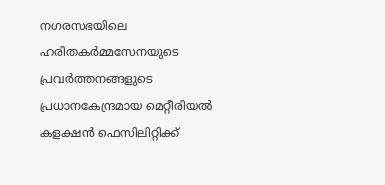നഗരസഭയിലെ ഹരിതകര്‍മ്മസേനയുടെ പ്രവര്‍ത്തനങ്ങളുടെ പ്രധാനകേന്ദ്രമായ മെറ്റീരിയല്‍ കളക്ഷന്‍ ഫെസിലിറ്റിക്ക്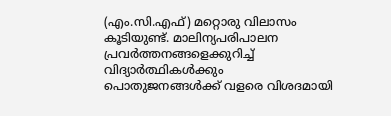(എം.സി.എഫ്) മറ്റൊരു വിലാസം കൂടിയുണ്ട്. മാലിന്യപരിപാലന പ്രവര്‍ത്തനങ്ങളെക്കുറിച്ച് വിദ്യാര്‍ത്ഥികള്‍ക്കും പൊതുജനങ്ങള്‍ക്ക് വളരെ വിശദമായി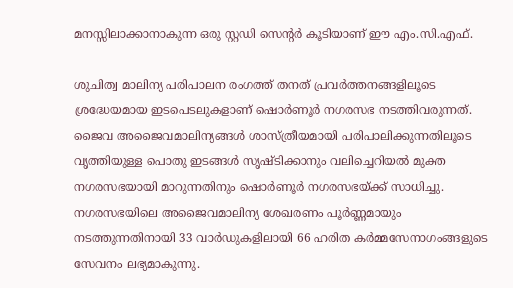മനസ്സിലാക്കാനാകുന്ന ഒരു സ്റ്റഡി സെന്റര്‍ കൂടിയാണ് ഈ എം.സി.എഫ്.

ശുചിത്വ മാലിന്യ പരിപാലന രംഗത്ത് തനത് പ്രവര്‍ത്തനങ്ങളിലൂടെ ശ്രദ്ധേയമായ ഇടപെടലുകളാണ് ഷൊര്‍ണൂര്‍ നഗരസഭ നടത്തിവരുന്നത്. ജൈവ അജൈവമാലിന്യങ്ങള്‍ ശാസ്ത്രീയമായി പരിപാലിക്കുന്നതിലൂടെ വൃത്തിയുള്ള പൊതു ഇടങ്ങള്‍ സൃഷ്ടിക്കാനും വലിച്ചെറിയല്‍ മുക്ത നഗരസഭയായി മാറുന്നതിനും ഷൊര്‍ണൂര്‍ നഗരസഭയ്ക്ക് സാധിച്ചു. നഗരസഭയിലെ അജൈവമാലിന്യ ശേഖരണം പൂര്‍ണ്ണമായും നടത്തുന്നതിനായി 33 വാര്‍ഡുകളിലായി 66 ഹരിത കര്‍മ്മസേനാഗംങ്ങളുടെ സേവനം ലഭ്യമാകുന്നു.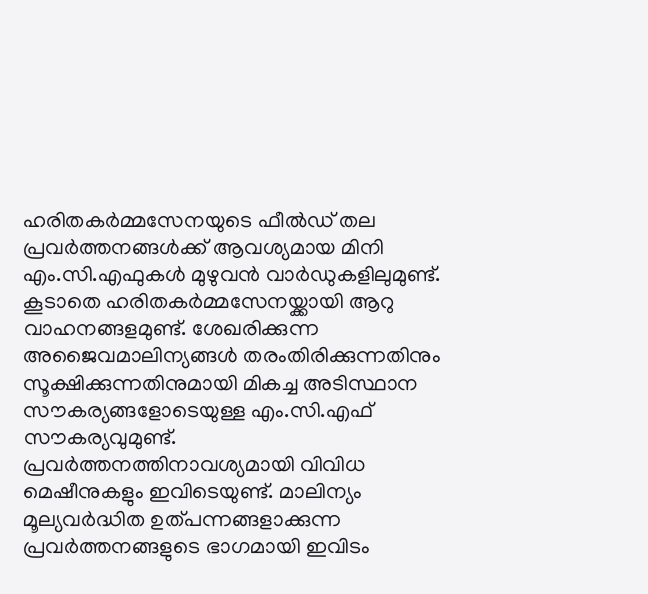ഹരിതകര്‍മ്മസേനയുടെ ഫീല്‍ഡ് തല പ്രവര്‍ത്തനങ്ങള്‍ക്ക് ആവശ്യമായ മിനി എം.സി.എഫുകള്‍ മുഴുവന്‍ വാര്‍ഡുകളിലുമുണ്ട്. കൂടാതെ ഹരിതകര്‍മ്മസേനയ്ക്കായി ആറു വാഹനങ്ങളമുണ്ട്. ശേഖരിക്കുന്ന അജൈവമാലിന്യങ്ങള്‍ തരംതിരിക്കുന്നതിനും സൂക്ഷിക്കുന്നതിനുമായി മികച്ച അടിസ്ഥാന സൗകര്യങ്ങളോടെയുള്ള എം.സി.എഫ് സൗകര്യവുമുണ്ട്. പ്രവര്‍ത്തനത്തിനാവശ്യമായി വിവിധ മെഷീനുകളും ഇവിടെയുണ്ട്. മാലിന്യം മൂല്യവര്‍ദ്ധിത ഉത്പന്നങ്ങളാക്കുന്ന പ്രവര്‍ത്തനങ്ങളുടെ ഭാഗമായി ഇവിടം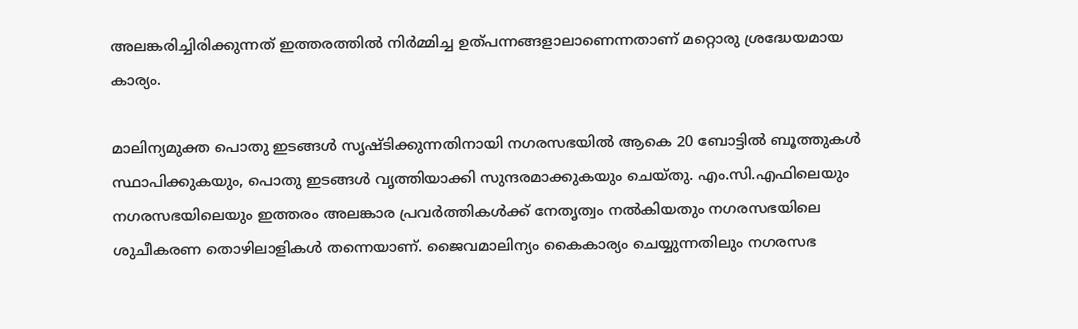അലങ്കരിച്ചിരിക്കുന്നത് ഇത്തരത്തില്‍ നിര്‍മ്മിച്ച ഉത്പന്നങ്ങളാലാണെന്നതാണ് മറ്റൊരു ശ്രദ്ധേയമായ കാര്യം.

മാലിന്യമുക്ത പൊതു ഇടങ്ങള്‍ സൃഷ്ടിക്കുന്നതിനായി നഗരസഭയില്‍ ആകെ 20 ബോട്ടില്‍ ബൂത്തുകള്‍ സ്ഥാപിക്കുകയും, പൊതു ഇടങ്ങള്‍ വൃത്തിയാക്കി സുന്ദരമാക്കുകയും ചെയ്തു. എം.സി.എഫിലെയും നഗരസഭയിലെയും ഇത്തരം അലങ്കാര പ്രവര്‍ത്തികള്‍ക്ക് നേതൃത്വം നല്‍കിയതും നഗരസഭയിലെ ശുചീകരണ തൊഴിലാളികള്‍ തന്നെയാണ്. ജൈവമാലിന്യം കൈകാര്യം ചെയ്യുന്നതിലും നഗരസഭ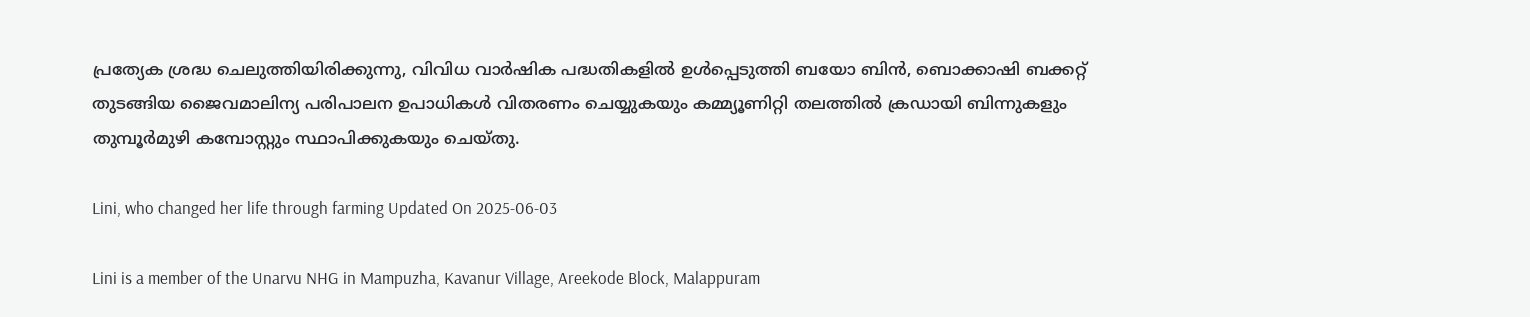പ്രത്യേക ശ്രദ്ധ ചെലുത്തിയിരിക്കുന്നു, വിവിധ വാര്‍ഷിക പദ്ധതികളില്‍ ഉള്‍പ്പെടുത്തി ബയോ ബിന്‍, ബൊക്കാഷി ബക്കറ്റ് തുടങ്ങിയ ജൈവമാലിന്യ പരിപാലന ഉപാധികള്‍ വിതരണം ചെയ്യുകയും കമ്മ്യൂണിറ്റി തലത്തില്‍ ക്രഡായി ബിന്നുകളും തുമ്പൂര്‍മുഴി കമ്പോസ്റ്റും സ്ഥാപിക്കുകയും ചെയ്തു.

Lini, who changed her life through farming Updated On 2025-06-03

Lini is a member of the Unarvu NHG in Mampuzha, Kavanur Village, Areekode Block, Malappuram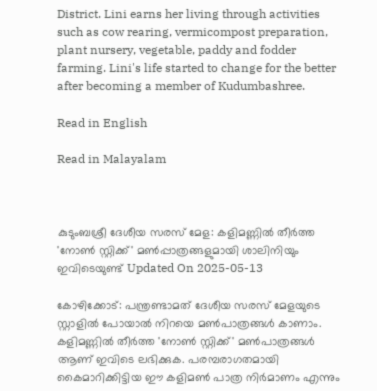District. Lini earns her living through activities such as cow rearing, vermicompost preparation, plant nursery, vegetable, paddy and fodder farming. Lini's life started to change for the better after becoming a member of Kudumbashree.

Read in English

Read in Malayalam



കുടുംബശ്രീ ദേശീയ സരസ് മേള: കളിമണ്ണിൽ തീർത്ത 'നോൺ സ്റ്റിക്ക്' മൺപ്പാത്രങ്ങളുമായി ശാലിനിയും ഇവിടെയുണ്ട് Updated On 2025-05-13

കോഴിക്കോട്: പന്ത്രണ്ടാമത് ദേശീയ സരസ് മേളയുടെ സ്റ്റാളിൽ പോയാൽ നിറയെ മൺപാത്രങ്ങൾ കാണാം. കളിമണ്ണിൽ തീർത്ത 'നോൺ സ്റ്റിക്ക്' മൺപാത്രങ്ങൾ ആണ് ഇവിടെ ലഭിക്കുക. പരമ്പരാഗതമായി കൈമാറിക്കിട്ടിയ ഈ കളിമൺ പാത്ര നിർമാണം എന്നും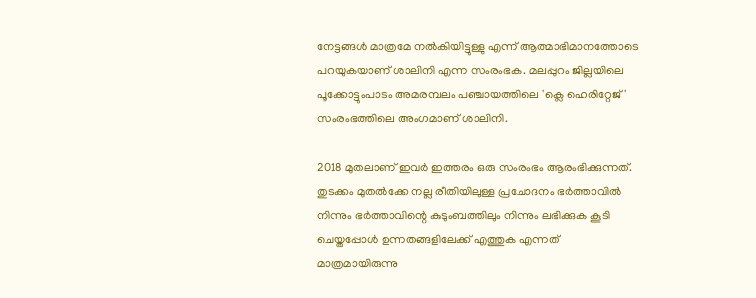നേട്ടങ്ങൾ മാത്രമേ നൽകിയിട്ടുള്ളു എന്ന് ആത്മാഭിമാനത്തോടെ പറയുകയാണ് ശാലിനി എന്ന സംരംഭക. മലപ്പുറം ജില്ലയിലെ പൂക്കോട്ടുംപാടം അമരമ്പലം പഞ്ചായത്തിലെ 'ക്ലെ ഹെരിറ്റേജ്' സംരംഭത്തിലെ അംഗമാണ് ശാലിനി.

2018 മുതലാണ് ഇവർ ഇത്തരം ഒരു സംരംഭം ആരംഭിക്കുന്നത്. തുടക്കം മുതൽക്കേ നല്ല രീതിയിലുള്ള പ്രചോദനം ഭർത്താവിൽ നിന്നും ഭർത്താവിന്റെ കുടുംബത്തിലും നിന്നും ലഭിക്കുക കൂടി ചെയ്തപ്പോൾ ഉന്നതങ്ങളിലേക്ക് എത്തുക എന്നത് മാത്രമായിരുന്നു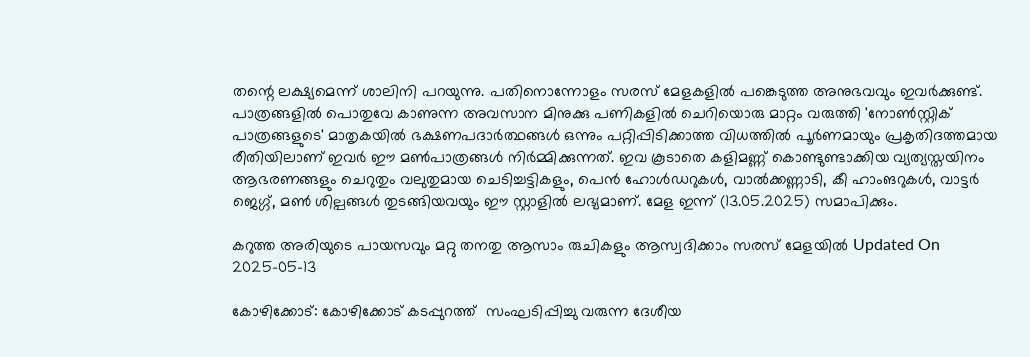തന്റെ ലക്ഷ്യമെന്ന് ശാലിനി പറയുന്നു. പതിനൊന്നോളം സരസ് മേളകളിൽ പങ്കെടുത്ത അനുഭവവും ഇവർക്കുണ്ട്. പാത്രങ്ങളിൽ പൊതുവേ കാണുന്ന അവസാന മിനുക്കു പണികളിൽ ചെറിയൊരു മാറ്റം വരുത്തി 'നോൺസ്റ്റിക് പാത്രങ്ങളുടെ' മാതൃകയിൽ ഭക്ഷണപദാർത്ഥങ്ങൾ ഒന്നും പറ്റിപ്പിടിക്കാത്ത വിധത്തിൽ പൂർണമായും പ്രകൃതിദത്തമായ രീതിയിലാണ് ഇവർ ഈ മൺപാത്രങ്ങൾ നിർമ്മിക്കുന്നത്. ഇവ കൂടാതെ കളിമണ്ണ് കൊണ്ടുണ്ടാക്കിയ വ്യത്യസ്തയിനം ആഭരണങ്ങളും ചെറുതും വലുതുമായ ചെടിച്ചട്ടികളും, പെൻ ഹോൾഡറുകൾ, വാൽക്കണ്ണാടി, കീ ഹാംങറുകൾ, വാട്ടർ ജെഗ്ഗ്, മൺ ശില്പങ്ങൾ തുടങ്ങിയവയും ഈ സ്റ്റാളിൽ ലഭ്യമാണ്. മേള ഇന്ന് (13.05.2025) സമാപിക്കും.

കറുത്ത അരിയുടെ പായസവും മറ്റു തനതു ആസാം രുചികളും ആസ്വദിക്കാം സരസ് മേളയിൽ Updated On 2025-05-13

കോഴിക്കോട്: കോഴിക്കോട് കടപ്പുറത്ത്  സംഘടിപ്പിച്ചു വരുന്ന ദേശീയ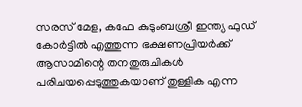സരസ് മേള, കഫേ കുടുംബശ്രീ ഇന്ത്യ ഫുഡ് കോർട്ടിൽ എത്തുന്ന ഭക്ഷണപ്രിയർക്ക് ആസാമിന്റെ തനതുരുചികൾ പരിചയപ്പെടുത്തുകയാണ് തുള്ളിക എന്ന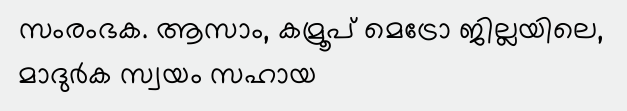സംരംഭക. ആസാം, കമ്രൂപ് മെട്രോ ജില്ലയിലെ, മാദുർക സ്വയം സഹായ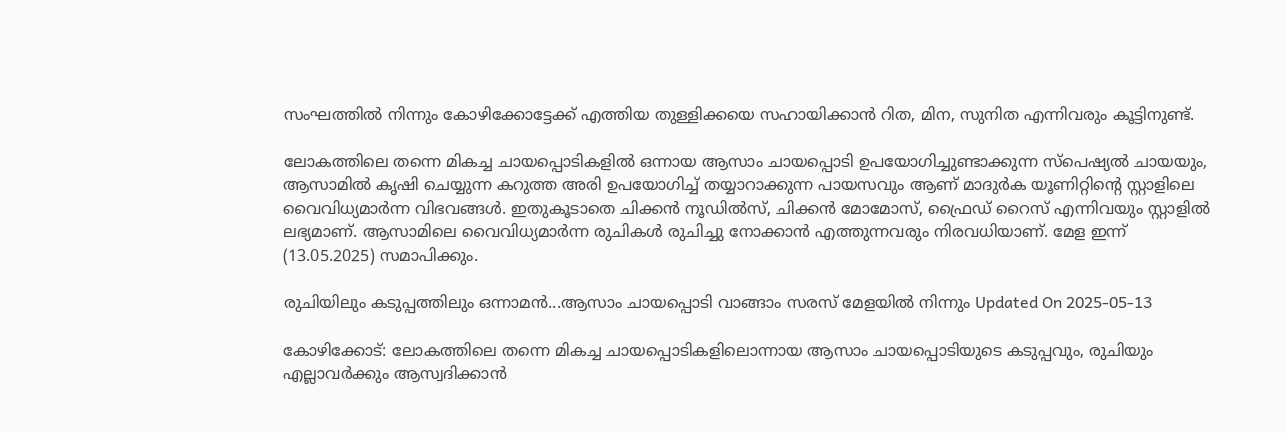സംഘത്തിൽ നിന്നും കോഴിക്കോട്ടേക്ക് എത്തിയ തുള്ളിക്കയെ സഹായിക്കാൻ റിത, മിന, സുനിത എന്നിവരും കൂട്ടിനുണ്ട്.

ലോകത്തിലെ തന്നെ മികച്ച ചായപ്പൊടികളിൽ ഒന്നായ ആസാം ചായപ്പൊടി ഉപയോഗിച്ചുണ്ടാക്കുന്ന സ്പെഷ്യൽ ചായയും, ആസാമിൽ കൃഷി ചെയ്യുന്ന കറുത്ത അരി ഉപയോഗിച്ച് തയ്യാറാക്കുന്ന പായസവും ആണ് മാദുർക യൂണിറ്റിൻ്റെ സ്റ്റാളിലെ വൈവിധ്യമാർന്ന വിഭവങ്ങൾ. ഇതുകൂടാതെ ചിക്കൻ നൂഡിൽസ്, ചിക്കൻ മോമോസ്, ഫ്രൈഡ് റൈസ് എന്നിവയും സ്റ്റാളിൽ ലഭ്യമാണ്. ആസാമിലെ വൈവിധ്യമാർന്ന രുചികൾ രുചിച്ചു നോക്കാൻ എത്തുന്നവരും നിരവധിയാണ്. മേള ഇന്ന് (13.05.2025) സമാപിക്കും.

രുചിയിലും കടുപ്പത്തിലും ഒന്നാമൻ...ആസാം ചായപ്പൊടി വാങ്ങാം സരസ് മേളയിൽ നിന്നും Updated On 2025-05-13

കോഴിക്കോട്: ലോകത്തിലെ തന്നെ മികച്ച ചായപ്പൊടികളിലൊന്നായ ആസാം ചായപ്പൊടിയുടെ കടുപ്പവും, രുചിയും എല്ലാവർക്കും ആസ്വദിക്കാൻ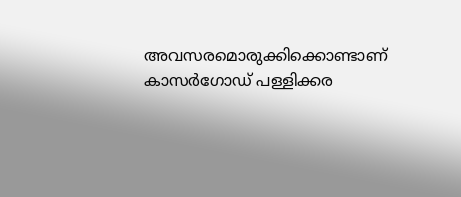അവസരമൊരുക്കിക്കൊണ്ടാണ് കാസർഗോഡ് പള്ളിക്കര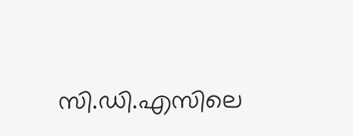സി.ഡി.എസിലെ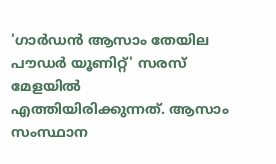'ഗാർഡൻ ആസാം തേയില പൗഡർ യൂണിറ്റ്' സരസ് മേളയിൽ എത്തിയിരിക്കുന്നത്. ആസാം സംസ്ഥാന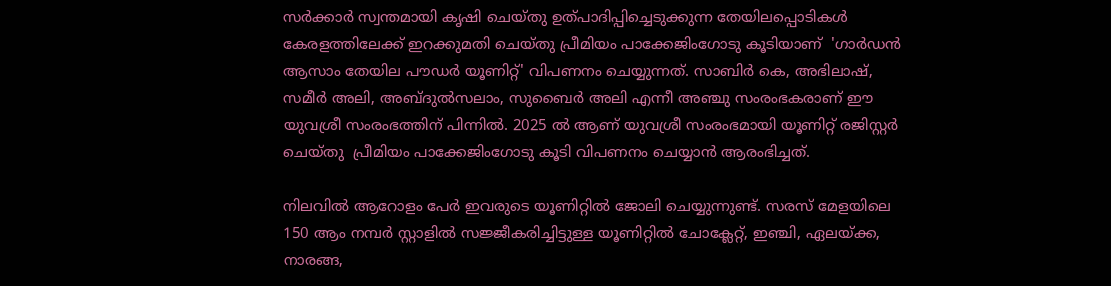സർക്കാർ സ്വന്തമായി കൃഷി ചെയ്തു ഉത്പാദിപ്പിച്ചെടുക്കുന്ന തേയിലപ്പൊടികൾ കേരളത്തിലേക്ക് ഇറക്കുമതി ചെയ്തു പ്രീമിയം പാക്കേജിംഗോടു കൂടിയാണ്  'ഗാർഡൻ ആസാം തേയില പൗഡർ യൂണിറ്റ്' വിപണനം ചെയ്യുന്നത്. സാബിർ കെ, അഭിലാഷ്, സമീർ അലി, അബ്ദുൽസലാം, സുബൈർ അലി എന്നീ അഞ്ചു സംരംഭകരാണ് ഈ യുവശ്രീ സംരംഭത്തിന് പിന്നിൽ. 2025 ൽ ആണ് യുവശ്രീ സംരംഭമായി യൂണിറ്റ് രജിസ്റ്റർ ചെയ്തു  പ്രീമിയം പാക്കേജിംഗോടു കൂടി വിപണനം ചെയ്യാൻ ആരംഭിച്ചത്.

നിലവിൽ ആറോളം പേർ ഇവരുടെ യൂണിറ്റിൽ ജോലി ചെയ്യുന്നുണ്ട്. സരസ് മേളയിലെ 150 ആം നമ്പർ സ്റ്റാളിൽ സജ്ജീകരിച്ചിട്ടുള്ള യൂണിറ്റിൽ ചോക്ലേറ്റ്, ഇഞ്ചി, ഏലയ്ക്ക, നാരങ്ങ,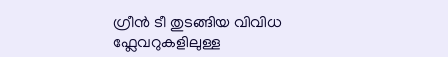ഗ്രീൻ ടീ തുടങ്ങിയ വിവിധ ഫ്ലേവറുകളിലുള്ള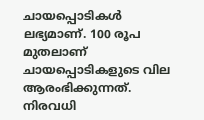ചായപ്പൊടികൾ ലഭ്യമാണ്. 100 രൂപ മുതലാണ് ചായപ്പൊടികളുടെ വില ആരംഭിക്കുന്നത്. നിരവധി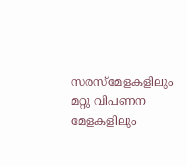സരസ്മേളകളിലും മറ്റു വിപണന മേളകളിലും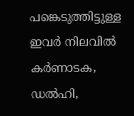പങ്കെടുത്തിട്ടുള്ള ഇവർ നിലവിൽ കർണാടക, ഡൽഹി,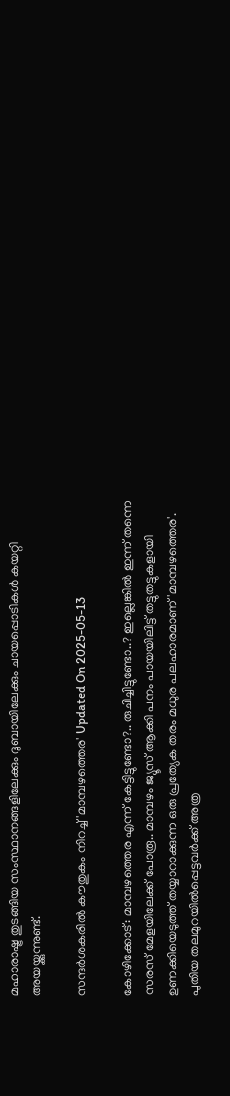മഹാരാഷ്ട്ര തുടങ്ങിയ സംസ്ഥാനങ്ങളിലേക്കും ദുബായിലേക്കും ചായപ്പൊടികൾ കയറ്റി അയയ്ക്കുന്നുണ്ട്.

സന്ദർശകരിൽ കൗതുകം നിറച്ച് 'മാമ്പഴത്തെര' Updated On 2025-05-13

കോഴിക്കോട്: മാമ്പഴത്തെര എന്ന് കേട്ടിട്ടുണ്ടോ?.. രുചിച്ചിട്ടുണ്ടോ..? ഇല്ലെങ്കിൽ ഇന്ന് തന്നെ സരസ് മേളയിലേക്ക് പോരൂ.. മാമ്പഴം ജ്യൂസ് ആക്കി പനം പായയിലിട്ട് തട്ടുതട്ടുകളായി ഉണക്കിയെടുത്ത് തയ്യാറാക്കുന്ന ഒരു പ്രത്യേക തരം മധുര പലഹാരമാണ് 'മാമ്പഴത്തെര'. പുതിയ തലമുറയിൽപ്പെട്ടവർക്ക് അത്ര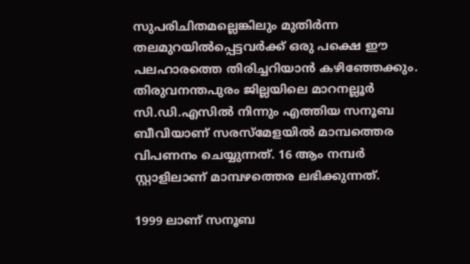സുപരിചിതമല്ലെങ്കിലും മുതിർന്ന തലമുറയിൽപ്പെട്ടവർക്ക് ഒരു പക്ഷെ ഈ പലഹാരത്തെ തിരിച്ചറിയാൻ കഴിഞ്ഞേക്കും. തിരുവനന്തപുരം ജില്ലയിലെ മാറനല്ലൂർ സി.ഡി.എസിൽ നിന്നും എത്തിയ സനൂബ ബീവിയാണ് സരസ്മേളയിൽ മാമ്പത്തെര വിപണനം ചെയ്യുന്നത്. 16 ആം നമ്പർ സ്റ്റാളിലാണ് മാമ്പഴത്തെര ലഭിക്കുന്നത്.

1999 ലാണ് സനൂബ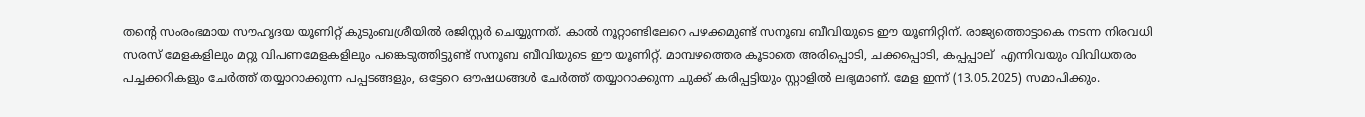തൻ്റെ സംരംഭമായ സൗഹൃദയ യൂണിറ്റ് കുടുംബശ്രീയിൽ രജിസ്റ്റർ ചെയ്യുന്നത്. കാൽ നൂറ്റാണ്ടിലേറെ പഴക്കമുണ്ട് സനൂബ ബീവിയുടെ ഈ യൂണിറ്റിന്. രാജ്യത്തൊട്ടാകെ നടന്ന നിരവധി സരസ് മേളകളിലും മറ്റു വിപണമേളകളിലും പങ്കെടുത്തിട്ടുണ്ട് സനൂബ ബീവിയുടെ ഈ യൂണിറ്റ്. മാമ്പഴത്തെര കൂടാതെ അരിപ്പൊടി, ചക്കപ്പൊടി, കപ്പപ്പാല്  എന്നിവയും വിവിധതരം പച്ചക്കറികളും ചേർത്ത് തയ്യാറാക്കുന്ന പപ്പടങ്ങളും, ഒട്ടേറെ ഔഷധങ്ങൾ ചേർത്ത് തയ്യാറാക്കുന്ന ചുക്ക് കരിപ്പട്ടിയും സ്റ്റാളിൽ ലഭ്യമാണ്. മേള ഇന്ന് (13.05.2025) സമാപിക്കും.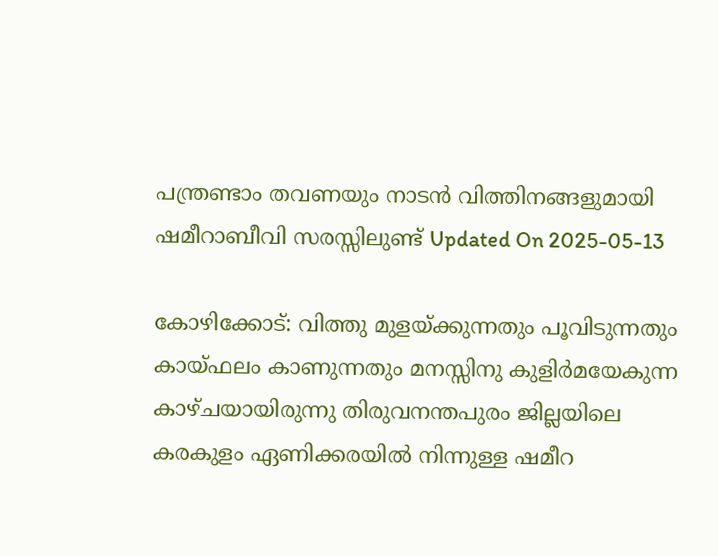പന്ത്രണ്ടാം തവണയും നാടൻ വിത്തിനങ്ങളുമായി ഷമീറാബീവി സരസ്സിലുണ്ട് Updated On 2025-05-13

കോഴിക്കോട്: വിത്തു മുളയ്ക്കുന്നതും പൂവിടുന്നതും കായ്ഫലം കാണുന്നതും മനസ്സിനു കുളിർമയേകുന്ന കാഴ്ചയായിരുന്നു തിരുവനന്തപുരം ജില്ലയിലെ കരകുളം ഏണിക്കരയിൽ നിന്നുള്ള ഷമീറ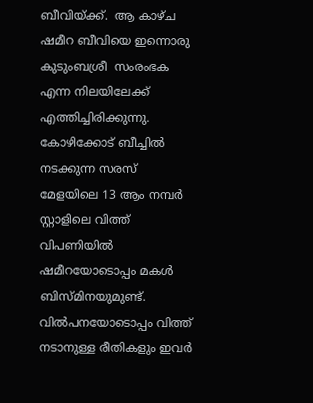ബീവിയ്ക്ക്.  ആ കാഴ്ച ഷമീറ ബീവിയെ ഇന്നൊരു  കുടുംബശ്രീ  സംരംഭക എന്ന നിലയിലേക്ക് എത്തിച്ചിരിക്കുന്നു. കോഴിക്കോട് ബീച്ചിൽ നടക്കുന്ന സരസ് മേളയിലെ 13 ആം നമ്പർ സ്റ്റാളിലെ വിത്ത് വിപണിയിൽ ഷമീറയോടൊപ്പം മകൾ ബിസ്മിനയുമുണ്ട്.  വിൽപനയോടൊപ്പം വിത്ത് നടാനുള്ള രീതികളും ഇവർ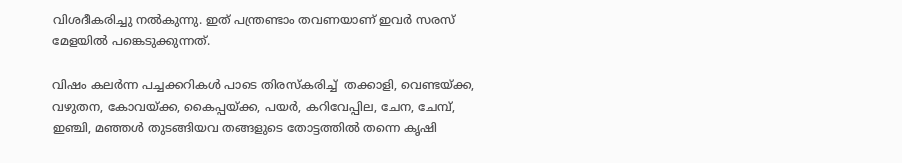വിശദീകരിച്ചു നൽകുന്നു. ഇത് പന്ത്രണ്ടാം തവണയാണ് ഇവർ സരസ് മേളയിൽ പങ്കെടുക്കുന്നത്.

വിഷം കലർന്ന പച്ചക്കറികൾ പാടെ തിരസ്കരിച്ച്  തക്കാളി, വെണ്ടയ്ക്ക, വഴുതന, കോവയ്ക്ക, കൈപ്പയ്ക്ക, പയർ, കറിവേപ്പില, ചേന, ചേമ്പ്, ഇഞ്ചി, മഞ്ഞൾ തുടങ്ങിയവ തങ്ങളുടെ തോട്ടത്തിൽ തന്നെ കൃഷി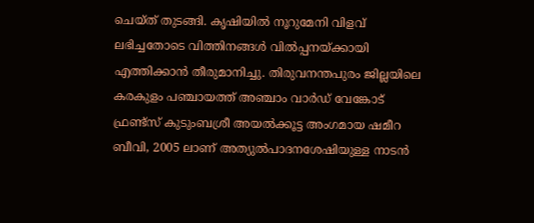ചെയ്ത് തുടങ്ങി. കൃഷിയിൽ നൂറുമേനി വിളവ് ലഭിച്ചതോടെ വിത്തിനങ്ങൾ വിൽപ്പനയ്ക്കായി എത്തിക്കാൻ തീരുമാനിച്ചു. തിരുവനന്തപുരം ജില്ലയിലെ കരകുളം പഞ്ചായത്ത് അഞ്ചാം വാർഡ് വേങ്കോട് ഫ്രണ്ട്സ് കുടുംബശ്രീ അയൽക്കൂട്ട അംഗമായ ഷമീറ ബീവി, 2005 ലാണ് അത്യുൽപാദനശേഷിയുള്ള നാടൻ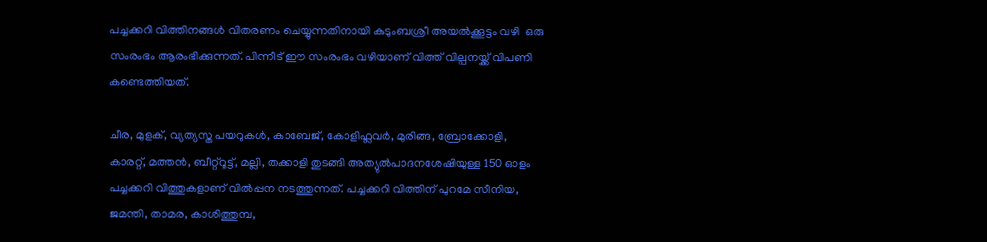പച്ചക്കറി വിത്തിനങ്ങൾ വിതരണം ചെയ്യുന്നതിനായി കുടുംബശ്രീ അയൽക്കൂട്ടം വഴി  ഒരു സംരംഭം ആരംഭിക്കുന്നത്. പിന്നീട് ഈ സംരംഭം വഴിയാണ് വിത്ത് വില്പനയ്ക്ക് വിപണി കണ്ടെത്തിയത്.

ചീര, മുളക്, വ്യത്യസ്ത പയറുകൾ, കാബേജ്, കോളിഫ്ലവർ, മുരിങ്ങ, ബ്രോക്കോളി, കാരറ്റ്, മത്തൻ, ബീറ്റ്‌റൂട്ട്, മല്ലി, തക്കാളി തുടങ്ങി അത്യുൽപാദനശേഷിയുള്ള 150 ഓളം പച്ചക്കറി വിത്തുകളാണ് വിൽപ്പന നടത്തുന്നത്. പച്ചക്കറി വിത്തിന് പുറമേ സീനിയ, ജമന്തി, താമര, കാശിത്തുമ്പ,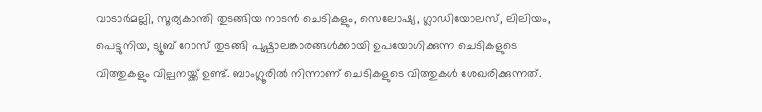വാടാർമല്ലി, സൂര്യകാന്തി തുടങ്ങിയ നാടൻ ചെടികളും, സെലോഷ്യ, ഗ്ലാഡിയോലസ്, ലിലിയം, പെട്ടുനിയ, ട്യൂബ് റോസ് തുടങ്ങി പുഷ്പാലങ്കാരങ്ങൾക്കായി ഉപയോഗിക്കുന്ന ചെടികളുടെ വിത്തുകളും വില്പനയ്ക്ക് ഉണ്ട്. ബാംഗ്ലൂരിൽ നിന്നാണ് ചെടികളുടെ വിത്തുകൾ ശേഖരിക്കുന്നത്.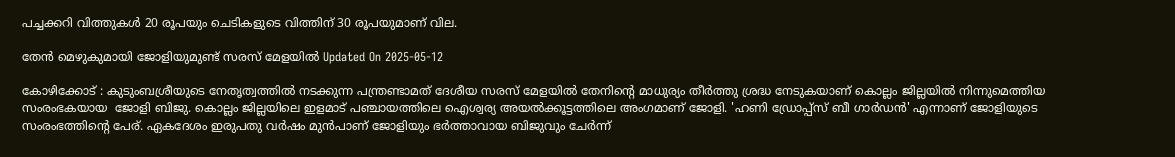പച്ചക്കറി വിത്തുകൾ 20 രൂപയും ചെടികളുടെ വിത്തിന് 30 രൂപയുമാണ് വില.

തേൻ മെഴുകുമായി ജോളിയുമുണ്ട് സരസ് മേളയിൽ Updated On 2025-05-12

കോഴിക്കോട് : കുടുംബശ്രീയുടെ നേതൃത്വത്തിൽ നടക്കുന്ന പന്ത്രണ്ടാമത് ദേശീയ സരസ് മേളയിൽ തേനിന്റെ മാധുര്യം തീർത്തു ശ്രദ്ധ നേടുകയാണ് കൊല്ലം ജില്ലയിൽ നിന്നുമെത്തിയ സംരംഭകയായ  ജോളി ബിജു. കൊല്ലം ജില്ലയിലെ ഇളമാട് പഞ്ചായത്തിലെ ഐശ്വര്യ അയൽക്കൂട്ടത്തിലെ അംഗമാണ് ജോളി. 'ഹണി ഡ്രോപ്പ്സ് ബീ ഗാർഡൻ' എന്നാണ് ജോളിയുടെ സംരംഭത്തിന്റെ പേര്. ഏകദേശം ഇരുപതു വർഷം മുൻപാണ് ജോളിയും ഭർത്താവായ ബിജുവും ചേർന്ന്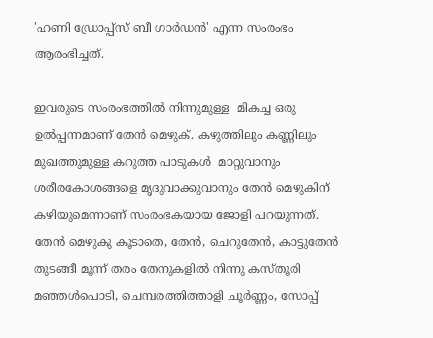'ഹണി ഡ്രോപ്പ്സ് ബീ ഗാർഡൻ' എന്ന സംരംഭം ആരംഭിച്ചത്.

ഇവരുടെ സംരംഭത്തിൽ നിന്നുമുള്ള  മികച്ച ഒരു ഉൽപ്പന്നമാണ് തേൻ മെഴുക്. കഴുത്തിലും കണ്ണിലും മുഖത്തുമുള്ള കറുത്ത പാടുകൾ  മാറ്റുവാനും ശരീരകോശങ്ങളെ മൃദുവാക്കുവാനും തേൻ മെഴുകിന് കഴിയുമെന്നാണ് സംരംഭകയായ ജോളി പറയുന്നത്. തേൻ മെഴുകു കൂടാതെ, തേൻ, ചെറുതേൻ, കാട്ടുതേൻ തുടങ്ങീ മൂന്ന് തരം തേനുകളിൽ നിന്നു കസ്തൂരി മഞ്ഞൾപൊടി, ചെമ്പരത്തിത്താളി ചൂർണ്ണം, സോപ്പ്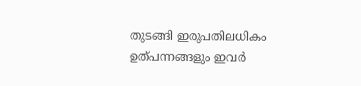തുടങ്ങി ഇരുപതിലധികം ഉത്പന്നങ്ങളും ഇവർ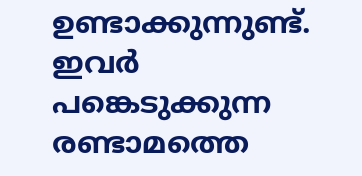ഉണ്ടാക്കുന്നുണ്ട്. ഇവർ പങ്കെടുക്കുന്ന രണ്ടാമത്തെ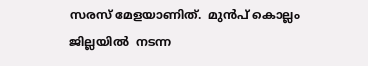സരസ് മേളയാണിത്.  മുൻപ് കൊല്ലം ജില്ലയിൽ  നടന്ന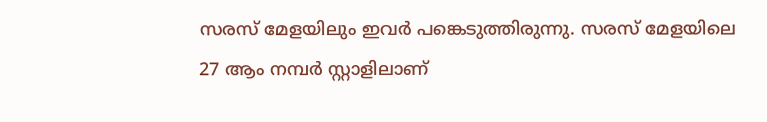സരസ് മേളയിലും ഇവർ പങ്കെടുത്തിരുന്നു. സരസ് മേളയിലെ 27 ആം നമ്പർ സ്റ്റാളിലാണ്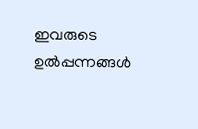ഇവരുടെ ഉൽപ്പന്നങ്ങൾ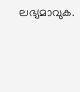ലഭ്യമാവുക.